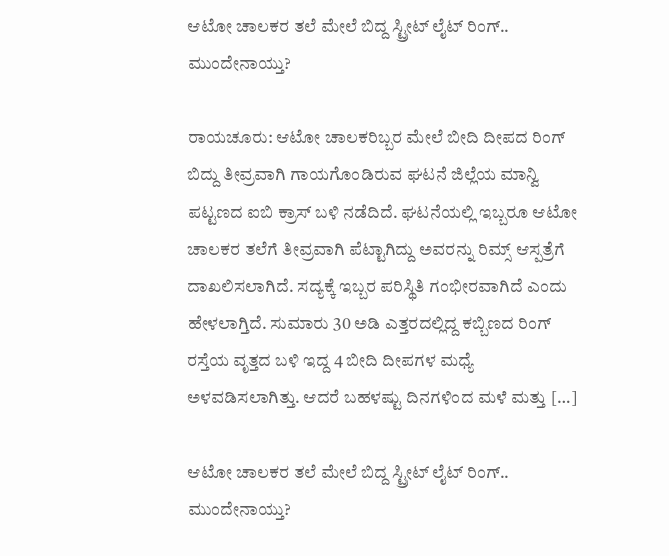ಆಟೋ ಚಾಲಕರ ತಲೆ ಮೇಲೆ ಬಿದ್ದ ಸ್ಟ್ರೀಟ್ ಲೈಟ್ ರಿಂಗ್.. ಮುಂದೇನಾಯ್ತು?

ರಾಯಚೂರು: ಆಟೋ ಚಾಲಕರಿಬ್ಬರ ಮೇಲೆ ಬೀದಿ ದೀಪದ ರಿಂಗ್ ಬಿದ್ದು ತೀವ್ರವಾಗಿ ಗಾಯಗೊಂಡಿರುವ ಘಟನೆ ಜಿಲ್ಲೆಯ ಮಾನ್ವಿ ಪಟ್ಟಣದ ಐಬಿ ಕ್ರಾಸ್ ಬಳಿ ನಡೆದಿದೆ. ಘಟನೆಯಲ್ಲಿ ಇಬ್ಬರೂ ಆಟೋ ಚಾಲಕರ ತಲೆಗೆ ತೀವ್ರವಾಗಿ ಪೆಟ್ಟಾಗಿದ್ದು ಅವರನ್ನು ರಿಮ್ಸ್ ಆಸ್ಪತ್ರೆಗೆ ದಾಖಲಿಸಲಾಗಿದೆ. ಸದ್ಯಕ್ಕೆ ಇಬ್ಬರ ಪರಿಸ್ಥಿತಿ ಗಂಭೀರವಾಗಿದೆ ಎಂದು ಹೇಳಲಾಗ್ತಿದೆ. ಸುಮಾರು 30 ಅಡಿ ಎತ್ತರದಲ್ಲಿದ್ದ ಕಬ್ಬಿಣದ ರಿಂಗ್ ರಸ್ತೆಯ ವೃತ್ತದ ಬಳಿ ಇದ್ದ 4 ಬೀದಿ ದೀಪಗಳ ಮಧ್ಯೆ ಅಳವಡಿಸಲಾಗಿತ್ತು. ಆದರೆ ಬಹಳಷ್ಟು ದಿನಗಳಿಂದ ಮಳೆ ಮತ್ತು […]

ಆಟೋ ಚಾಲಕರ ತಲೆ ಮೇಲೆ ಬಿದ್ದ ಸ್ಟ್ರೀಟ್ ಲೈಟ್ ರಿಂಗ್.. ಮುಂದೇನಾಯ್ತು?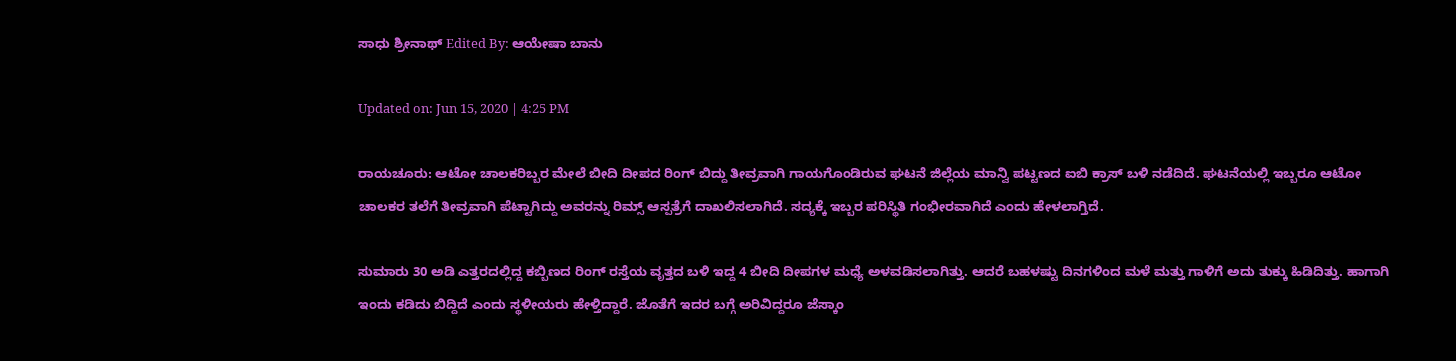ಸಾಧು ಶ್ರೀನಾಥ್ Edited By: ಆಯೇಷಾ ಬಾನು

Updated on: Jun 15, 2020 | 4:25 PM

ರಾಯಚೂರು: ಆಟೋ ಚಾಲಕರಿಬ್ಬರ ಮೇಲೆ ಬೀದಿ ದೀಪದ ರಿಂಗ್ ಬಿದ್ದು ತೀವ್ರವಾಗಿ ಗಾಯಗೊಂಡಿರುವ ಘಟನೆ ಜಿಲ್ಲೆಯ ಮಾನ್ವಿ ಪಟ್ಟಣದ ಐಬಿ ಕ್ರಾಸ್ ಬಳಿ ನಡೆದಿದೆ. ಘಟನೆಯಲ್ಲಿ ಇಬ್ಬರೂ ಆಟೋ ಚಾಲಕರ ತಲೆಗೆ ತೀವ್ರವಾಗಿ ಪೆಟ್ಟಾಗಿದ್ದು ಅವರನ್ನು ರಿಮ್ಸ್ ಆಸ್ಪತ್ರೆಗೆ ದಾಖಲಿಸಲಾಗಿದೆ. ಸದ್ಯಕ್ಕೆ ಇಬ್ಬರ ಪರಿಸ್ಥಿತಿ ಗಂಭೀರವಾಗಿದೆ ಎಂದು ಹೇಳಲಾಗ್ತಿದೆ.

ಸುಮಾರು 30 ಅಡಿ ಎತ್ತರದಲ್ಲಿದ್ದ ಕಬ್ಬಿಣದ ರಿಂಗ್ ರಸ್ತೆಯ ವೃತ್ತದ ಬಳಿ ಇದ್ದ 4 ಬೀದಿ ದೀಪಗಳ ಮಧ್ಯೆ ಅಳವಡಿಸಲಾಗಿತ್ತು. ಆದರೆ ಬಹಳಷ್ಟು ದಿನಗಳಿಂದ ಮಳೆ ಮತ್ತು ಗಾಳಿಗೆ ಅದು ತುಕ್ಕು ಹಿಡಿದಿತ್ತು. ಹಾಗಾಗಿ ಇಂದು ಕಡಿದು ಬಿದ್ದಿದೆ ಎಂದು ಸ್ಥಳೀಯರು ಹೇಳ್ತಿದ್ದಾರೆ. ಜೊತೆಗೆ ಇದರ ಬಗ್ಗೆ ಅರಿವಿದ್ದರೂ ಜೆಸ್ಕಾಂ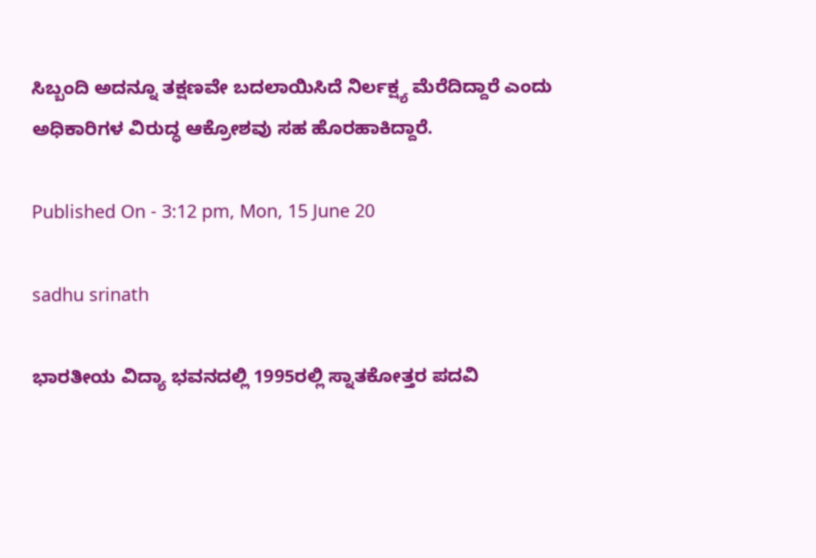ಸಿಬ್ಬಂದಿ ಅದನ್ನೂ ತಕ್ಷಣವೇ ಬದಲಾಯಿಸಿದೆ ನಿರ್ಲಕ್ಷ್ಯ ಮೆರೆದಿದ್ದಾರೆ ಎಂದು ಅಧಿಕಾರಿಗಳ ವಿರುದ್ಧ ಆಕ್ರೋಶವು ಸಹ ಹೊರಹಾಕಿದ್ದಾರೆ.

Published On - 3:12 pm, Mon, 15 June 20

sadhu srinath

ಭಾರತೀಯ ವಿದ್ಯಾ ಭವನದಲ್ಲಿ 1995ರಲ್ಲಿ ಸ್ನಾತಕೋತ್ತರ ಪದವಿ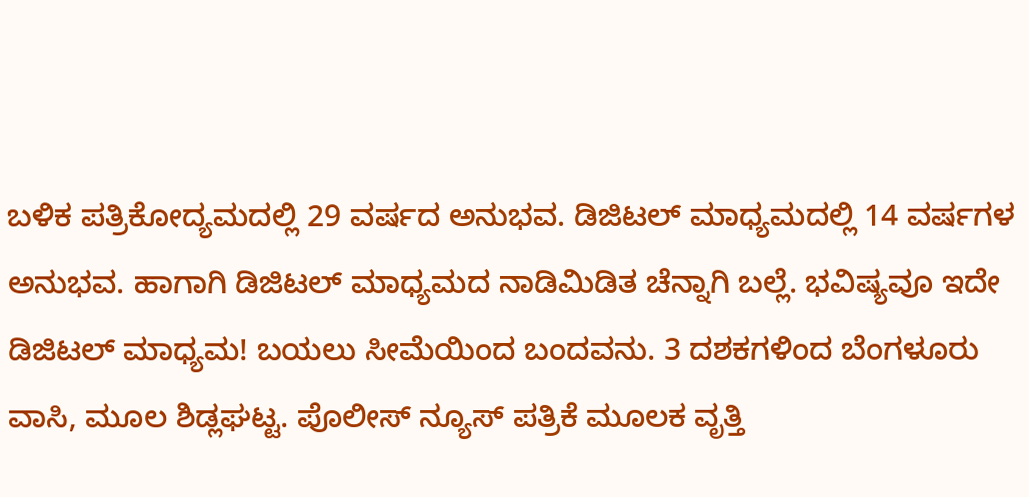ಬಳಿಕ ಪತ್ರಿಕೋದ್ಯಮದಲ್ಲಿ 29 ವರ್ಷದ ಅನುಭವ. ಡಿಜಿಟಲ್ ಮಾಧ್ಯಮದಲ್ಲಿ 14 ವರ್ಷಗಳ ಅನುಭವ. ಹಾಗಾಗಿ ಡಿಜಿಟಲ್ ಮಾಧ್ಯಮದ ನಾಡಿಮಿಡಿತ ಚೆನ್ನಾಗಿ ಬಲ್ಲೆ. ಭವಿಷ್ಯವೂ ಇದೇ ಡಿಜಿಟಲ್ ಮಾಧ್ಯಮ! ಬಯಲು ಸೀಮೆಯಿಂದ ಬಂದವನು. 3 ದಶಕಗಳಿಂದ ಬೆಂಗಳೂರು ವಾಸಿ, ಮೂಲ ಶಿಡ್ಲಘಟ್ಟ. ಪೊಲೀಸ್ ನ್ಯೂಸ್ ಪತ್ರಿಕೆ ಮೂಲಕ ವೃತ್ತಿ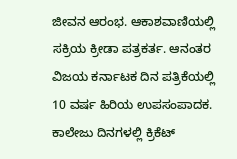ಜೀವನ ಆರಂಭ. ಆಕಾಶವಾಣಿಯಲ್ಲಿ ಸಕ್ರಿಯ ಕ್ರೀಡಾ ಪತ್ರಕರ್ತ. ಆನಂತರ ವಿಜಯ ಕರ್ನಾಟಕ ದಿನ ಪತ್ರಿಕೆಯಲ್ಲಿ 10 ವರ್ಷ ಹಿರಿಯ ಉಪಸಂಪಾದಕ. ಕಾಲೇಜು ದಿನಗಳಲ್ಲಿ ಕ್ರಿಕೆಟ್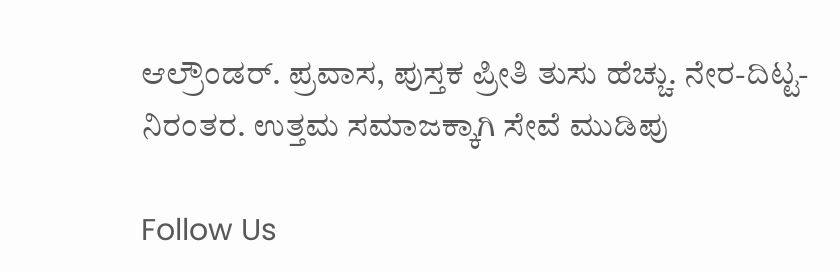ಆಲ್ರೌಂಡರ್. ಪ್ರವಾಸ, ಪುಸ್ತಕ ಪ್ರೀತಿ ತುಸು ಹೆಚ್ಚು. ನೇರ-ದಿಟ್ಟ-ನಿರಂತರ. ಉತ್ತಮ ಸಮಾಜಕ್ಕಾಗಿ ಸೇವೆ ಮುಡಿಪು

Follow Us